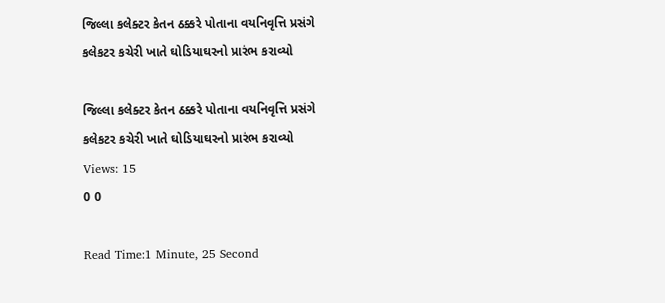જિલ્લા કલેક્ટર કેતન ઠક્કરે પોતાના વયનિવૃત્તિ પ્રસંગે કલેકટર કચેરી ખાતે ઘોડિયાઘરનો પ્રારંભ કરાવ્યો

જિલ્લા કલેક્ટર કેતન ઠક્કરે પોતાના વયનિવૃત્તિ પ્રસંગે કલેકટર કચેરી ખાતે ઘોડિયાઘરનો પ્રારંભ કરાવ્યો
Views: 15
0 0

Read Time:1 Minute, 25 Second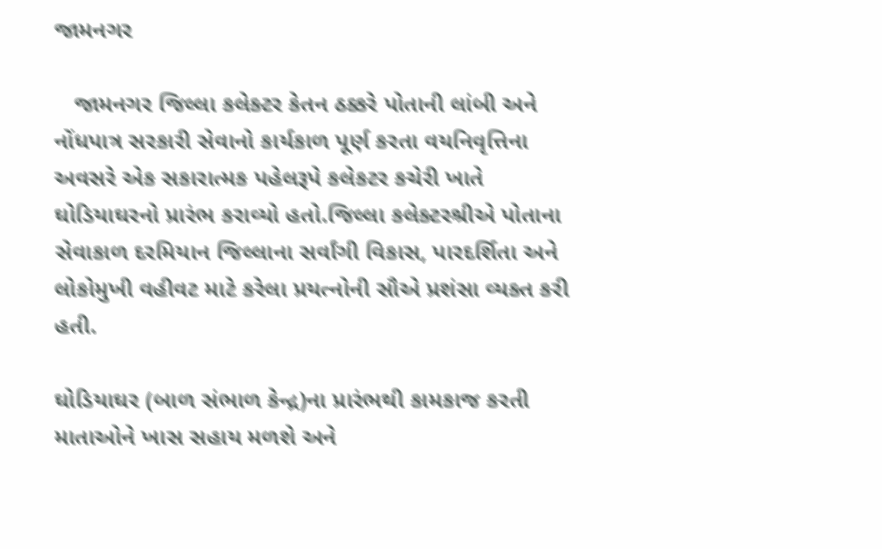જામનગર

   જામનગર જિલ્લા કલેક્ટર કેતન ઠક્કરે પોતાની લાંબી અને નોંધપાત્ર સરકારી સેવાનો કાર્યકાળ પૂર્ણ કરતા વયનિવૃત્તિના અવસરે એક સકારાત્મક પહેલરૂપે કલેકટર કચેરી ખાતે ઘોડિયાઘરનો પ્રારંભ કરાવ્યો હતો.જિલ્લા કલેક્ટરશ્રીએ પોતાના સેવાકાળ દરમિયાન જિલ્લાના સર્વાંગી વિકાસ, પારદર્શિતા અને લોકોમુખી વહીવટ માટે કરેલા પ્રયત્નોની સૌએ પ્રશંસા વ્યક્ત કરી હતી.

ઘોડિયાઘર (બાળ સંભાળ કેન્દ્ર)ના પ્રારંભથી કામકાજ કરતી માતાઓને ખાસ સહાય મળશે અને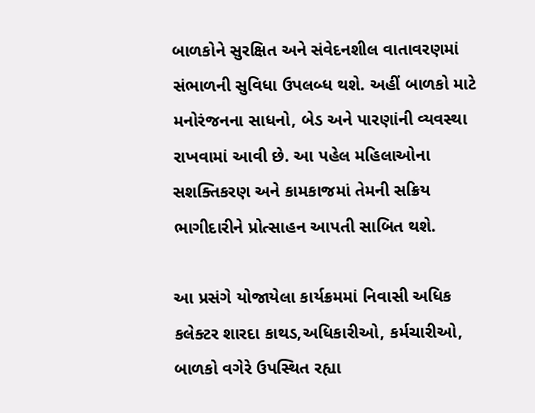બાળકોને સુરક્ષિત અને સંવેદનશીલ વાતાવરણમાં સંભાળની સુવિધા ઉપલબ્ધ થશે. અહીં બાળકો માટે મનોરંજનના સાધનો, બેડ અને પારણાંની વ્યવસ્થા રાખવામાં આવી છે. આ પહેલ મહિલાઓના સશક્તિકરણ અને કામકાજમાં તેમની સક્રિય ભાગીદારીને પ્રોત્સાહન આપતી સાબિત થશે.

આ પ્રસંગે યોજાયેલા કાર્યક્રમમાં નિવાસી અધિક કલેક્ટર શારદા કાથડ,અધિકારીઓ, કર્મચારીઓ, બાળકો વગેરે ઉપસ્થિત રહ્યા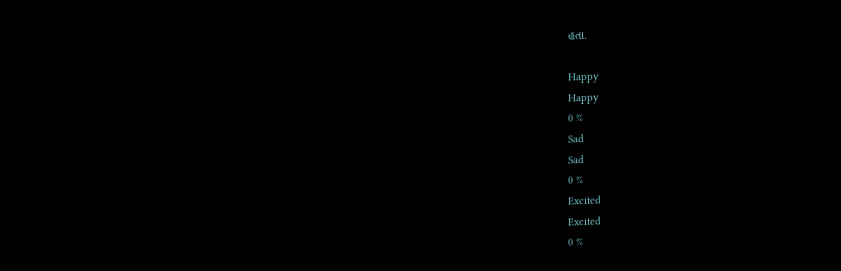હતા.

Happy
Happy
0 %
Sad
Sad
0 %
Excited
Excited
0 %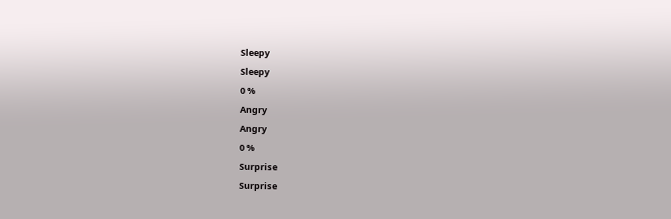Sleepy
Sleepy
0 %
Angry
Angry
0 %
Surprise
Surprise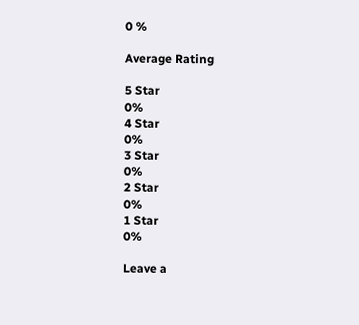0 %

Average Rating

5 Star
0%
4 Star
0%
3 Star
0%
2 Star
0%
1 Star
0%

Leave a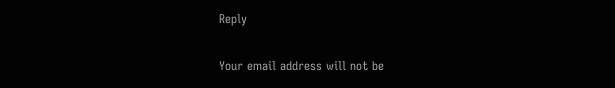Reply

Your email address will not be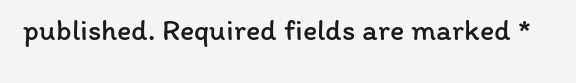published. Required fields are marked *